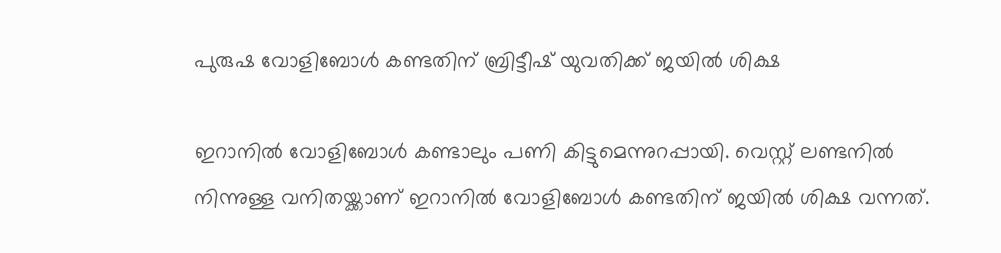പുരുഷ വോളിബോള്‍ കണ്ടതിന് ബ്രിട്ടീഷ് യുവതിക്ക് ജയില്‍ ശിക്ഷ

ഇറാനില്‍ വോളിബോള്‍ കണ്ടാലും പണി കിട്ടുമെന്നുറപ്പായി. വെസ്റ്റ് ലണ്ടനില്‍ നിന്നുള്ള വനിതയ്ക്കാണ് ഇറാനില്‍ വോളിബോള്‍ കണ്ടതിന് ജയില്‍ ശിക്ഷ വന്നത്.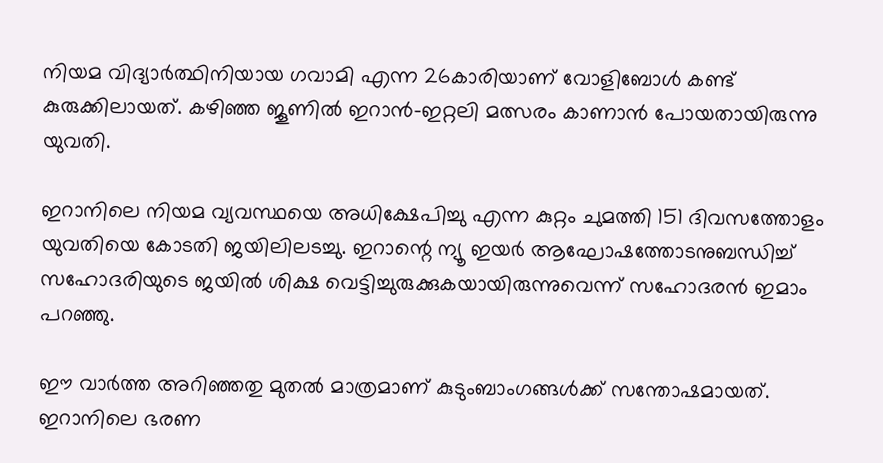നിയമ വിദ്യാര്‍ത്ഥിനിയായ ഗവാമി എന്ന 26കാരിയാണ് വോളിബോള്‍ കണ്ട് കുരുക്കിലായത്. കഴിഞ്ഞ ജൂണില്‍ ഇറാന്‍-ഇറ്റലി മത്സരം കാണാന്‍ പോയതായിരുന്നു യുവതി.

ഇറാനിലെ നിയമ വ്യവസ്ഥയെ അധിക്ഷേപിച്ചു എന്ന കുറ്റം ചുമത്തി 151 ദിവസത്തോളം യുവതിയെ കോടതി ജയിലിലടച്ചു. ഇറാന്റെ ന്യൂ ഇയര്‍ ആഘോഷത്തോടനുബന്ധിച്ച് സഹോദരിയുടെ ജയില്‍ ശിക്ഷ വെട്ടിച്ചുരുക്കുകയായിരുന്നുവെന്ന് സഹോദരന്‍ ഇമാം പറഞ്ഞു.

ഈ വാര്‍ത്ത അറിഞ്ഞതു മുതല്‍ മാത്രമാണ് കുടുംബാംഗങ്ങള്‍ക്ക് സന്തോഷമായത്. ഇറാനിലെ ഭരണ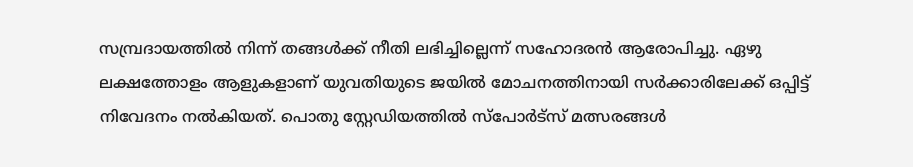സമ്പ്രദായത്തില്‍ നിന്ന് തങ്ങള്‍ക്ക് നീതി ലഭിച്ചില്ലെന്ന് സഹോദരന്‍ ആരോപിച്ചു. ഏഴു ലക്ഷത്തോളം ആളുകളാണ് യുവതിയുടെ ജയില്‍ മോചനത്തിനായി സര്‍ക്കാരിലേക്ക് ഒപ്പിട്ട് നിവേദനം നല്‍കിയത്. പൊതു സ്റ്റേഡിയത്തില്‍ സ്‌പോര്‍ട്‌സ് മത്സരങ്ങള്‍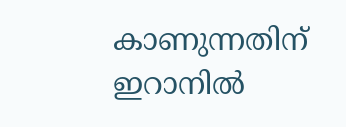കാണുന്നതിന് ഇറാനില്‍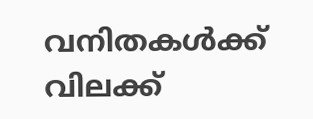വനിതകള്‍ക്ക് വിലക്ക്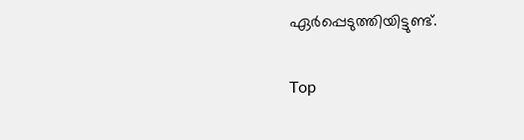ഏര്‍പ്പെടുത്തിയിട്ടുണ്ട്.

Top